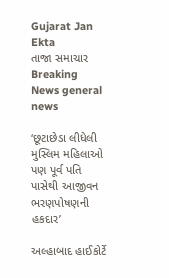Gujarat Jan Ekta
તાજા સમાચાર
Breaking News general news

‘છૂટાછેડા લીધેલી મુસ્લિમ મહિલાઓ પણ પૂર્વ પતિ પાસેથી આજીવન ભરણપોષણની હકદાર’

અલ્હાબાદ હાઈકોર્ટે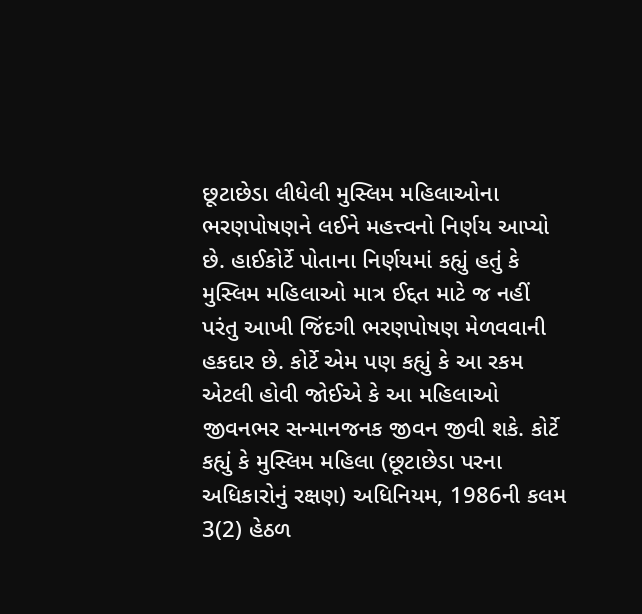છૂટાછેડા લીધેલી મુસ્લિમ મહિલાઓના ભરણપોષણને લઈને મહત્ત્વનો નિર્ણય આપ્યો છે. હાઈકોર્ટે પોતાના નિર્ણયમાં કહ્યું હતું કે મુસ્લિમ મહિલાઓ માત્ર ઈદ્દત માટે જ નહીં પરંતુ આખી જિંદગી ભરણપોષણ મેળવવાની હકદાર છે. કોર્ટે એમ પણ કહ્યું કે આ રકમ એટલી હોવી જોઈએ કે આ મહિલાઓ જીવનભર સન્માનજનક જીવન જીવી શકે. કોર્ટે કહ્યું કે મુસ્લિમ મહિલા (છૂટાછેડા પરના અધિકારોનું રક્ષણ) અધિનિયમ, 1986ની કલમ 3(2) હેઠળ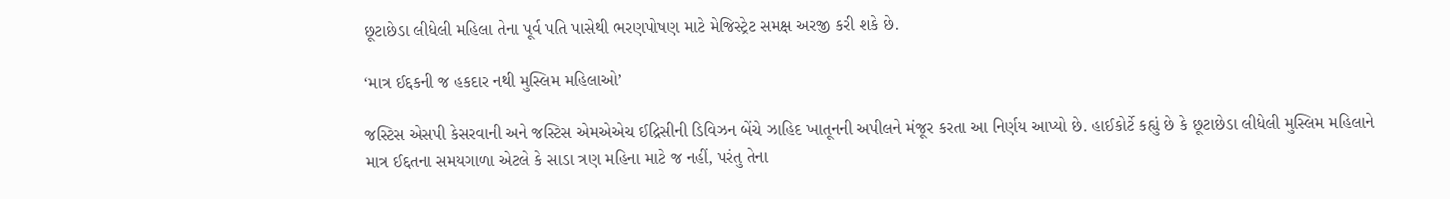છૂટાછેડા લીધેલી મહિલા તેના પૂર્વ પતિ પાસેથી ભરણપોષણ માટે મેજિસ્ટ્રેટ સમક્ષ અરજી કરી શકે છે.

‘માત્ર ઈદ્દકની જ હકદાર નથી મુસ્લિમ મહિલાઓ’

જસ્ટિસ એસપી કેસરવાની અને જસ્ટિસ એમએએચ ઈદ્રિસીની ડિવિઝન બેંચે ઝાહિદ ખાતૂનની અપીલને મંજૂર કરતા આ નિર્ણય આપ્યો છે. હાઈકોર્ટે કહ્યું છે કે છૂટાછેડા લીધેલી મુસ્લિમ મહિલાને માત્ર ઈદ્દતના સમયગાળા એટલે કે સાડા ત્રણ મહિના માટે જ નહીં, પરંતુ તેના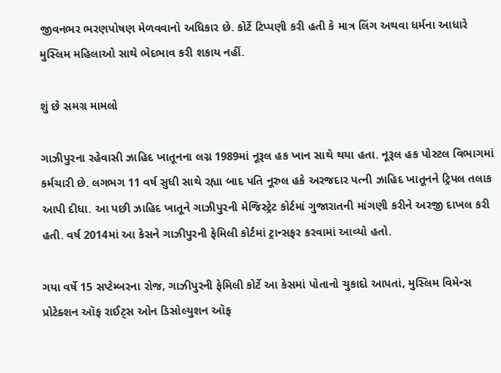જીવનભર ભરણપોષણ મેળવવાનો અધિકાર છે. કોર્ટે ટિપ્પણી કરી હતી કે માત્ર લિંગ અથવા ધર્મના આધારે મુસ્લિમ મહિલાઓ સાથે ભેદભાવ કરી શકાય નહીં.

શું છે સમગ્ર મામલો

ગાઝીપુરના રહેવાસી ઝાહિદ ખાતૂનના લગ્ન 1989માં નૂરૂલ હક ખાન સાથે થયા હતા. નૂરૂલ હક પોસ્ટલ વિભાગમાં કર્મચારી છે. લગભગ 11 વર્ષ સુધી સાથે રહ્યા બાદ પતિ નૂરુલ હકે અરજદાર પત્ની ઝાહિદ ખાતૂનને ટ્રિપલ તલાક આપી દીધા. આ પછી ઝાહિદ ખાતૂને ગાઝીપુરની મેજિસ્ટ્રેટ કોર્ટમાં ગુજારાતની માંગણી કરીને અરજી દાખલ કરી હતી. વર્ષ 2014માં આ કેસને ગાઝીપુરની ફેમિલી કોર્ટમાં ટ્રાન્સફર કરવામાં આવ્યો હતો.

ગયા વર્ષે 15 સપ્ટેમ્બરના રોજ, ગાઝીપુરની ફેમિલી કોર્ટે આ કેસમાં પોતાનો ચુકાદો આપતાં, મુસ્લિમ વિમેન્સ પ્રોટેક્શન ઑફ રાઈટ્સ ઓન ડિસોલ્યુશન ઑફ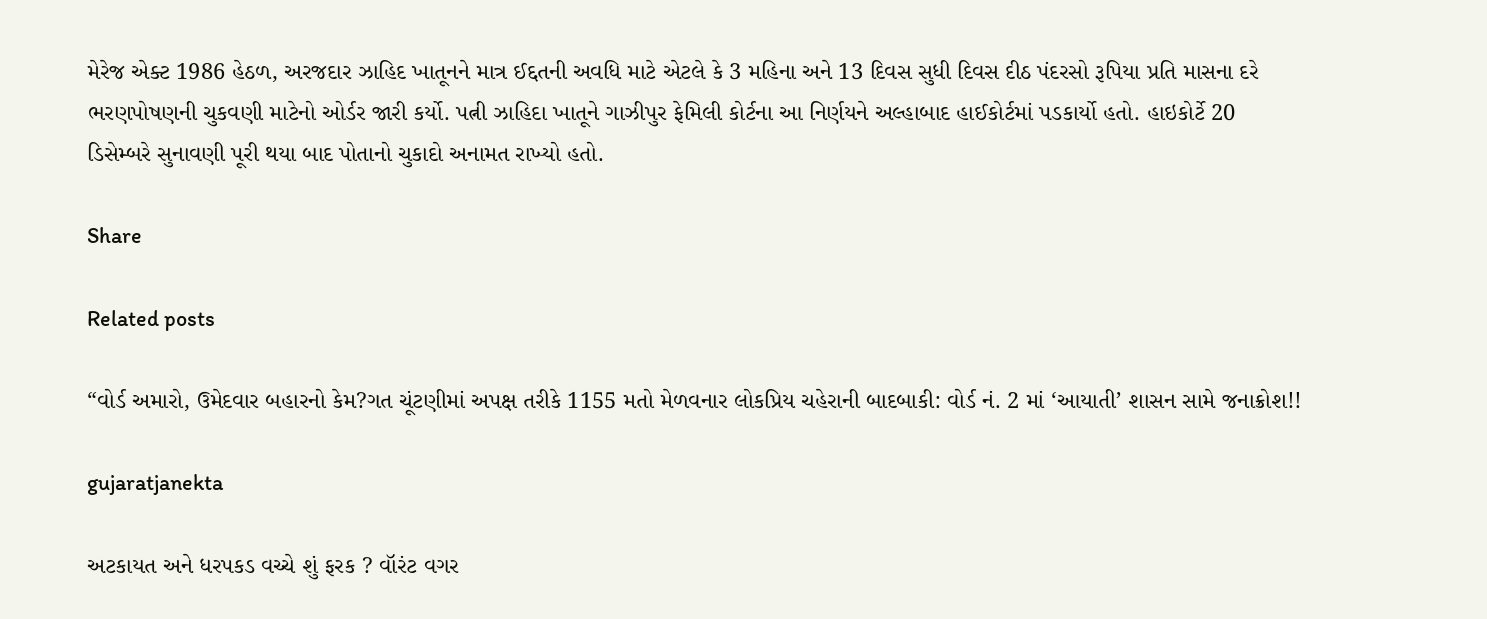મેરેજ એક્ટ 1986 હેઠળ, અરજદાર ઝાહિદ ખાતૂનને માત્ર ઈદ્દતની અવધિ માટે એટલે કે 3 મહિના અને 13 દિવસ સુધી દિવસ દીઠ પંદરસો રૂપિયા પ્રતિ માસના દરે ભરણપોષણની ચુકવણી માટેનો ઓર્ડર જારી કર્યો. પત્ની ઝાહિદા ખાતૂને ગાઝીપુર ફેમિલી કોર્ટના આ નિર્ણયને અલ્હાબાદ હાઈકોર્ટમાં પડકાર્યો હતો. હાઇકોર્ટે 20 ડિસેમ્બરે સુનાવણી પૂરી થયા બાદ પોતાનો ચુકાદો અનામત રાખ્યો હતો.

Share

Related posts

“વોર્ડ અમારો, ઉમેદવાર બહારનો કેમ?ગત ચૂંટણીમાં અપક્ષ તરીકે 1155 મતો મેળવનાર લોકપ્રિય ચહેરાની બાદબાકી: વોર્ડ નં. 2 માં ‘આયાતી’ શાસન સામે જનાક્રોશ!!

gujaratjanekta

અટકાયત અને ધરપકડ વચ્ચે શું ફરક ? વૉરંટ વગર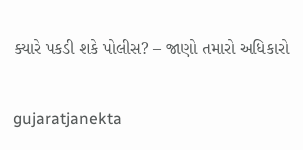ક્યારે પકડી શકે પોલીસ? – જાણો તમારો અધિકારો

gujaratjanekta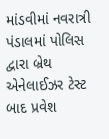માંડવીમાં નવરાત્રી પંડાલમાં પોલિસ દ્વારા બ્રેથ એનેલાઈઝર ટેસ્ટ બાદ પ્રવેશ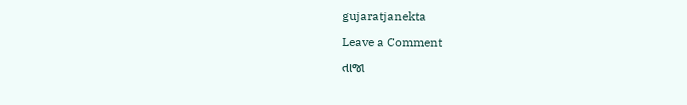gujaratjanekta

Leave a Comment

તાજા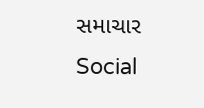સમાચાર
Social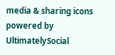media & sharing icons powered by UltimatelySocial